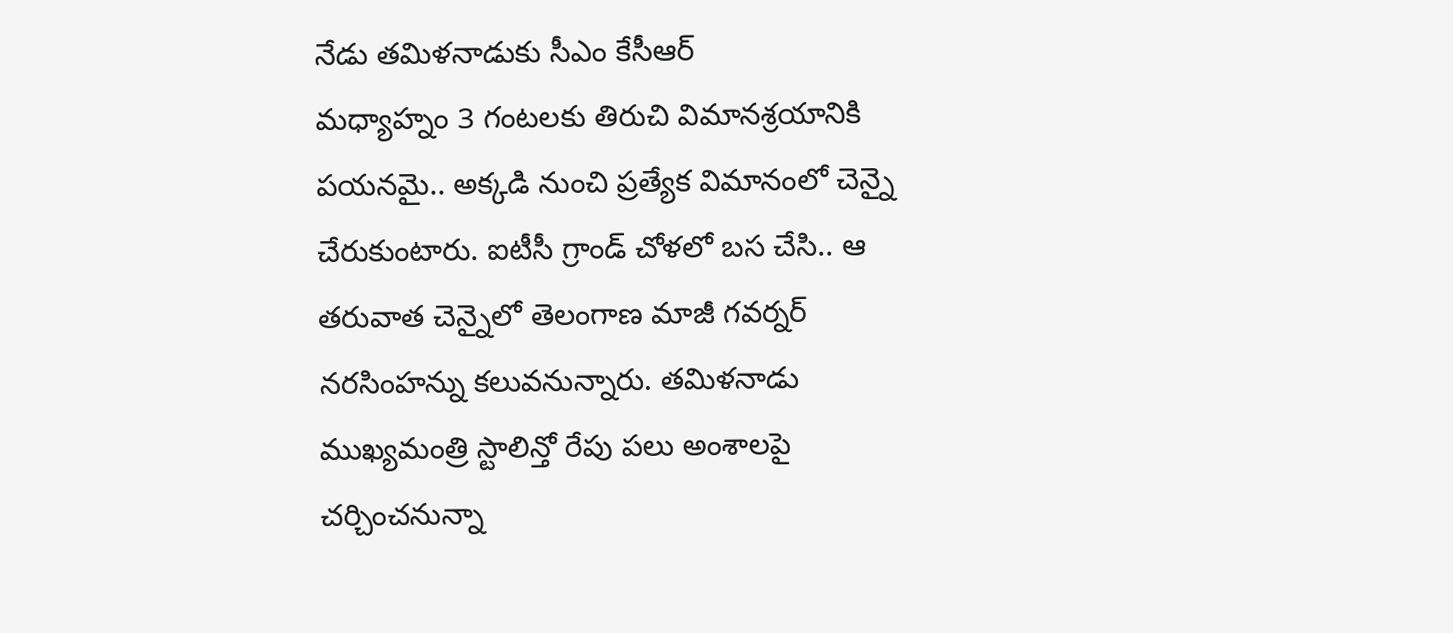నేడు తమిళనాడుకు సీఎం కేసీఆర్
మధ్యాహ్నం 3 గంటలకు తిరుచి విమానశ్రయానికి పయనమై.. అక్కడి నుంచి ప్రత్యేక విమానంలో చెన్నై చేరుకుంటారు. ఐటీసీ గ్రాండ్ చోళలో బస చేసి.. ఆ తరువాత చెన్నైలో తెలంగాణ మాజీ గవర్నర్ నరసింహన్ను కలువనున్నారు. తమిళనాడు ముఖ్యమంత్రి స్టాలిన్తో రేపు పలు అంశాలపై చర్చించనున్నా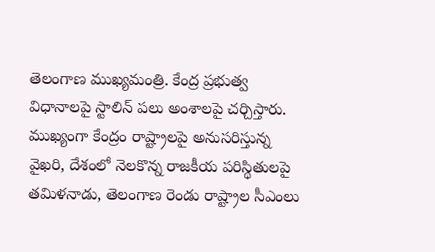తెలంగాణ ముఖ్యమంత్రి. కేంద్ర ప్రభుత్వ విధానాలపై స్టాలిన్ పలు అంశాలపై చర్చిస్తారు. ముఖ్యంగా కేంద్రం రాష్ట్రాలపై అనుసరిస్తున్న వైఖరి, దేశంలో నెలకొన్న రాజకీయ పరిస్థితులపై తమిళనాడు, తెలంగాణ రెండు రాష్ట్రాల సీఎంలు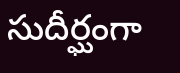సుదీర్ఘంగా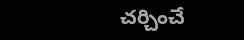చర్చించే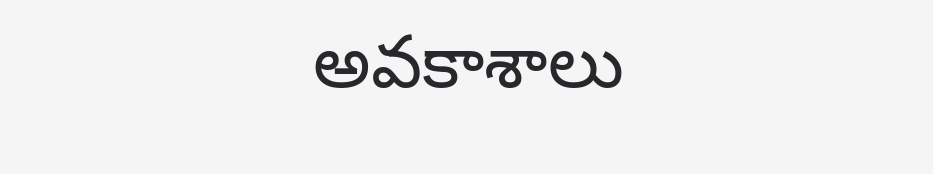అవకాశాలు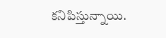కనిపిస్తున్నాయి.